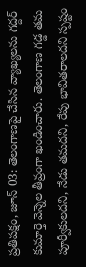ప్రతిపక్షం, జూన్ 03: తెలంగాణపై చేసిన వ్యాఖ్యలను గద్దర్ కుమార్తె వెన్నెల తీవ్రంగా ఖండించారు. తెలంగాణ గడ్డ తమ పూర్వీకులదని, నేడు తమదని, రేపు భావితరాలదని స్పష్టం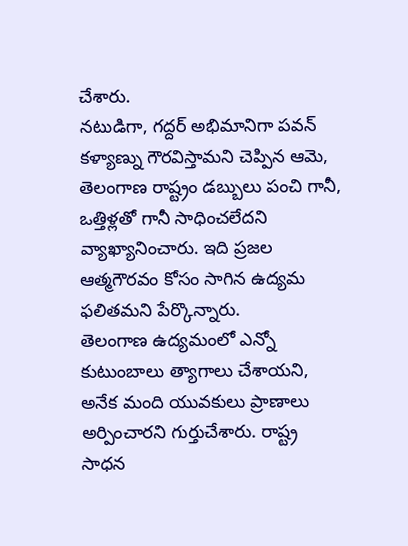చేశారు.
నటుడిగా, గద్దర్ అభిమానిగా పవన్ కళ్యాణ్ను గౌరవిస్తామని చెప్పిన ఆమె, తెలంగాణ రాష్ట్రం డబ్బులు పంచి గానీ, ఒత్తిళ్లతో గానీ సాధించలేదని వ్యాఖ్యానించారు. ఇది ప్రజల ఆత్మగౌరవం కోసం సాగిన ఉద్యమ ఫలితమని పేర్కొన్నారు.
తెలంగాణ ఉద్యమంలో ఎన్నో కుటుంబాలు త్యాగాలు చేశాయని, అనేక మంది యువకులు ప్రాణాలు అర్పించారని గుర్తుచేశారు. రాష్ట్ర సాధన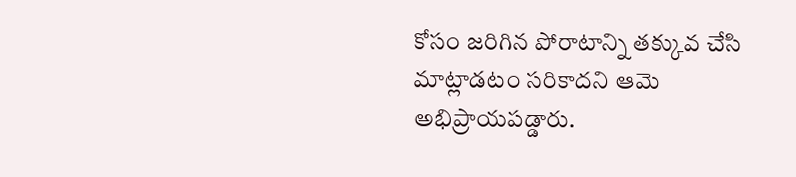కోసం జరిగిన పోరాటాన్ని తక్కువ చేసి మాట్లాడటం సరికాదని ఆమె అభిప్రాయపడ్డారు.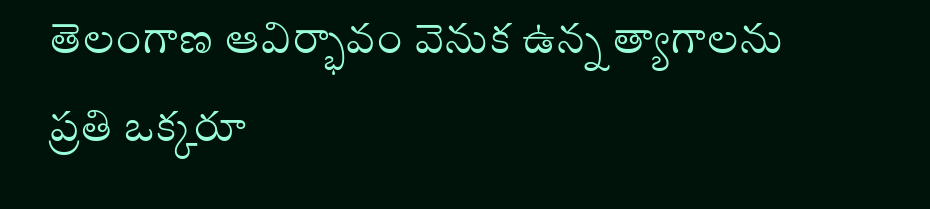తెలంగాణ ఆవిర్భావం వెనుక ఉన్న త్యాగాలను ప్రతి ఒక్కరూ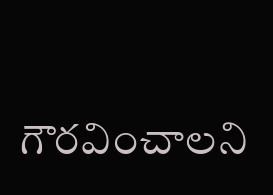గౌరవించాలని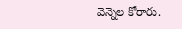వెన్నెల కోరారు.